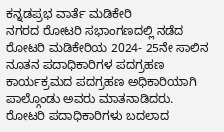ಕನ್ನಡಪ್ರಭ ವಾರ್ತೆ ಮಡಿಕೇರಿ
ನಗರದ ರೋಟರಿ ಸಭಾಂಗಣದಲ್ಲಿ ನಡೆದ ರೋಟರಿ ಮಡಿಕೇರಿಯ 2024- 25ನೇ ಸಾಲಿನ ನೂತನ ಪದಾಧಿಕಾರಿಗಳ ಪದಗ್ರಹಣ ಕಾರ್ಯಕ್ರಮದ ಪದಗ್ರಹಣ ಅಧಿಕಾರಿಯಾಗಿ ಪಾಲ್ಗೊಂಡು ಅವರು ಮಾತನಾಡಿದರು.
ರೋಟರಿ ಪದಾಧಿಕಾರಿಗಳು ಬದಲಾದ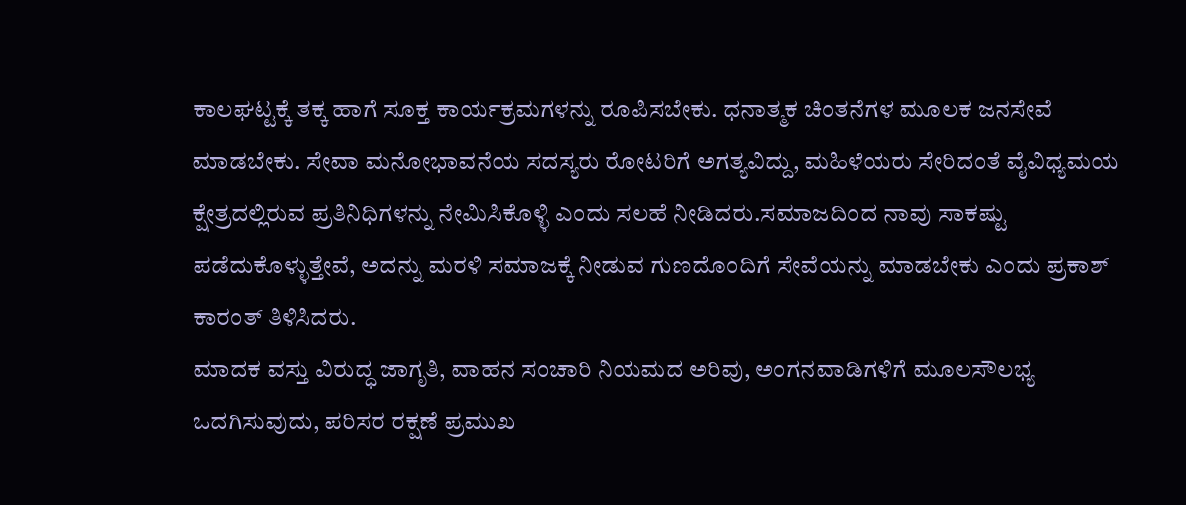ಕಾಲಘಟ್ಟಕ್ಕೆ ತಕ್ಕ ಹಾಗೆ ಸೂಕ್ತ ಕಾರ್ಯಕ್ರಮಗಳನ್ನು ರೂಪಿಸಬೇಕು. ಧನಾತ್ಮಕ ಚಿಂತನೆಗಳ ಮೂಲಕ ಜನಸೇವೆ ಮಾಡಬೇಕು. ಸೇವಾ ಮನೋಭಾವನೆಯ ಸದಸ್ಯರು ರೋಟರಿಗೆ ಅಗತ್ಯವಿದ್ದು, ಮಹಿಳೆಯರು ಸೇರಿದಂತೆ ವೈವಿಧ್ಯಮಯ ಕ್ಷೇತ್ರದಲ್ಲಿರುವ ಪ್ರತಿನಿಧಿಗಳನ್ನು ನೇಮಿಸಿಕೊಳ್ಳಿ ಎಂದು ಸಲಹೆ ನೀಡಿದರು.ಸಮಾಜದಿಂದ ನಾವು ಸಾಕಷ್ಟು ಪಡೆದುಕೊಳ್ಳುತ್ತೇವೆ, ಅದನ್ನು ಮರಳಿ ಸಮಾಜಕ್ಕೆ ನೀಡುವ ಗುಣದೊಂದಿಗೆ ಸೇವೆಯನ್ನು ಮಾಡಬೇಕು ಎಂದು ಪ್ರಕಾಶ್ ಕಾರಂತ್ ತಿಳಿಸಿದರು.
ಮಾದಕ ವಸ್ತು ವಿರುದ್ಧ ಜಾಗೃತಿ, ವಾಹನ ಸಂಚಾರಿ ನಿಯಮದ ಅರಿವು, ಅಂಗನವಾಡಿಗಳಿಗೆ ಮೂಲಸೌಲಭ್ಯ ಒದಗಿಸುವುದು, ಪರಿಸರ ರಕ್ಷಣೆ ಪ್ರಮುಖ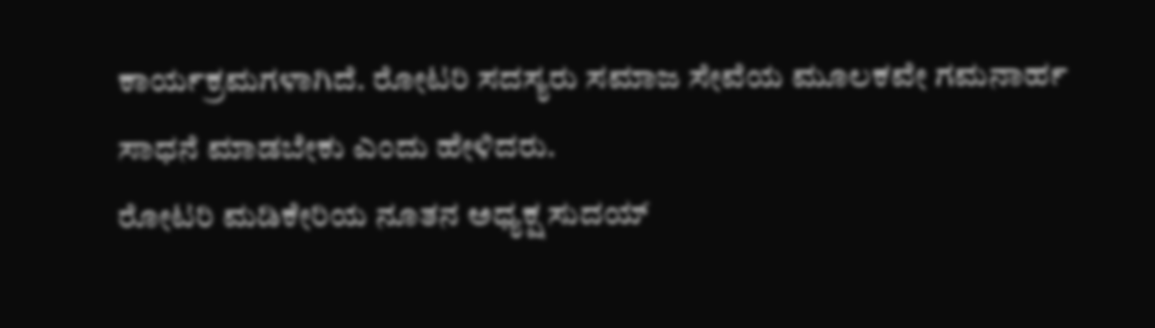ಕಾರ್ಯಕ್ರಮಗಳಾಗಿದೆ. ರೋಟರಿ ಸದಸ್ಯರು ಸಮಾಜ ಸೇವೆಯ ಮೂಲಕವೇ ಗಮನಾರ್ಹ ಸಾಧನೆ ಮಾಡಬೇಕು ಎಂದು ಹೇಳಿದರು.
ರೋಟರಿ ಮಡಿಕೇರಿಯ ನೂತನ ಅಧ್ಯಕ್ಷ ಸುದಯ್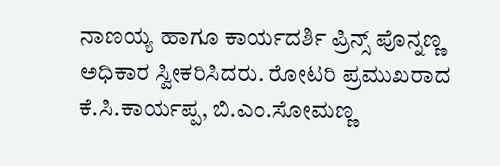ನಾಣಯ್ಯ ಹಾಗೂ ಕಾರ್ಯದರ್ಶಿ ಪ್ರಿನ್ಸ್ ಪೊನ್ನಣ್ಣ ಅಧಿಕಾರ ಸ್ವೀಕರಿಸಿದರು. ರೋಟರಿ ಪ್ರಮುಖರಾದ ಕೆ.ಸಿ.ಕಾರ್ಯಪ್ಪ, ಬಿ.ಎಂ.ಸೋಮಣ್ಣ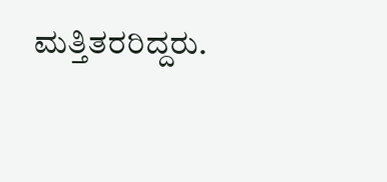ಮತ್ತಿತರರಿದ್ದರು.